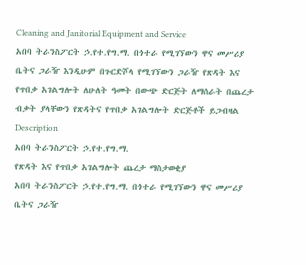Cleaning and Janitorial Equipment and Service
አበባ ትራንስፖርት ኃ.የተ.የግ.ማ. በጎተራ የሚገኘውን ዋና መሥሪያ ቤትና ጋራዥ እንዲሁም በጉርድሾላ የሚገኘውን ጋራዥ የጽዳት እና የጥበቃ አገልግሎት ለሁለት ዓመት በውጭ ድርጅት ለማሰራት በጨረታ ብቃት ያላቸውን የጽዳትና የጥበቃ አገልግሎት ድርጅቶች ይጋብዛል
Description
አበባ ትራንስፖርት ኃ.የተ.የግ.ማ.
የጽዳት እና የጥበቃ አገልግሎት ጨረታ ማስታወቂያ
አበባ ትራንስፖርት ኃ.የተ.የግ.ማ. በጎተራ የሚገኘውን ዋና መሥሪያ ቤትና ጋራዥ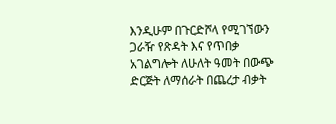እንዲሁም በጉርድሾላ የሚገኘውን ጋራዥ የጽዳት እና የጥበቃ አገልግሎት ለሁለት ዓመት በውጭ ድርጅት ለማሰራት በጨረታ ብቃት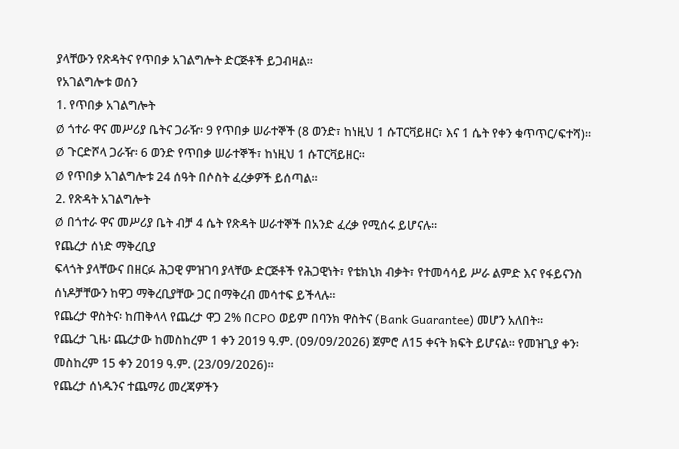ያላቸውን የጽዳትና የጥበቃ አገልግሎት ድርጅቶች ይጋብዛል።
የአገልግሎቱ ወሰን
1. የጥበቃ አገልግሎት
Ø ጎተራ ዋና መሥሪያ ቤትና ጋራዥ፡ 9 የጥበቃ ሠራተኞች (8 ወንድ፣ ከነዚህ 1 ሱፐርቫይዘር፣ እና 1 ሴት የቀን ቁጥጥር/ፍተሻ)።
Ø ጉርድሾላ ጋራዥ፡ 6 ወንድ የጥበቃ ሠራተኞች፣ ከነዚህ 1 ሱፐርቫይዘር።
Ø የጥበቃ አገልግሎቱ 24 ሰዓት በሶስት ፈረቃዎች ይሰጣል።
2. የጽዳት አገልግሎት
Ø በጎተራ ዋና መሥሪያ ቤት ብቻ 4 ሴት የጽዳት ሠራተኞች በአንድ ፈረቃ የሚሰሩ ይሆናሉ።
የጨረታ ሰነድ ማቅረቢያ
ፍላጎት ያላቸውና በዘርፉ ሕጋዊ ምዝገባ ያላቸው ድርጅቶች የሕጋዊነት፣ የቴክኒክ ብቃት፣ የተመሳሳይ ሥራ ልምድ እና የፋይናንስ ሰነዶቻቸውን ከዋጋ ማቅረቢያቸው ጋር በማቅረብ መሳተፍ ይችላሉ።
የጨረታ ዋስትና፡ ከጠቅላላ የጨረታ ዋጋ 2% በCPO ወይም በባንክ ዋስትና (Bank Guarantee) መሆን አለበት።
የጨረታ ጊዜ፡ ጨረታው ከመስከረም 1 ቀን 2019 ዓ.ም. (09/09/2026) ጀምሮ ለ15 ቀናት ክፍት ይሆናል። የመዝጊያ ቀን፡ መስከረም 15 ቀን 2019 ዓ.ም. (23/09/2026)።
የጨረታ ሰነዱንና ተጨማሪ መረጃዎችን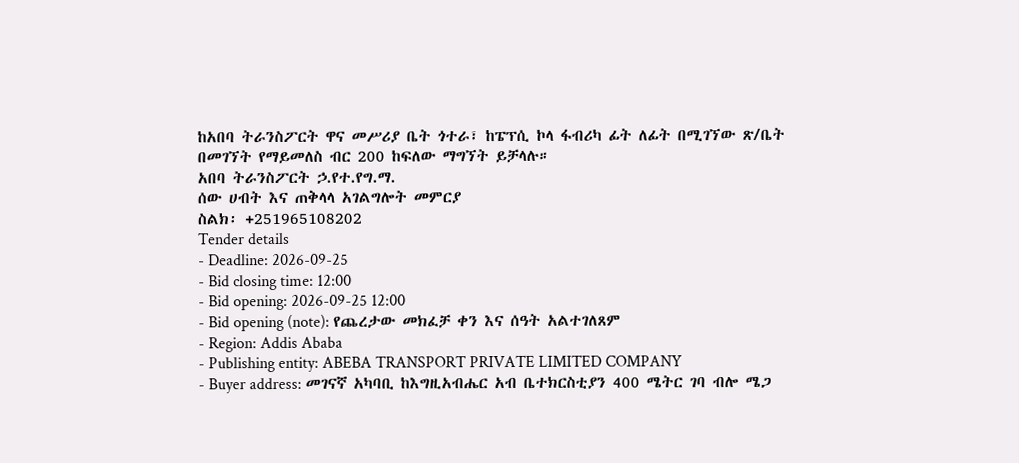ከአበባ ትራንስፖርት ዋና መሥሪያ ቤት ጎተራ፣ ከፔፕሲ ኮላ ፋብሪካ ፊት ለፊት በሚገኘው ጽ/ቤት በመገኘት የማይመለስ ብር 200 ከፍለው ማግኘት ይቻላሉ።
አበባ ትራንስፖርት ኃ.የተ.የግ.ማ.
ሰው ሀብት እና ጠቅላላ አገልግሎት መምርያ
ስልክ፡ +251965108202
Tender details
- Deadline: 2026-09-25
- Bid closing time: 12:00
- Bid opening: 2026-09-25 12:00
- Bid opening (note): የጨረታው መክፈቻ ቀን እና ሰዓት አልተገለጸም
- Region: Addis Ababa
- Publishing entity: ABEBA TRANSPORT PRIVATE LIMITED COMPANY
- Buyer address: መገናኛ አካባቢ ከእግዚአብሔር አብ ቤተክርስቲያን 400 ሜትር ገባ ብሎ ሜጋ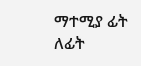ማተሚያ ፊት ለፊት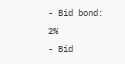- Bid bond: 2%
- Bid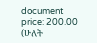document price: 200.00 (ሁለት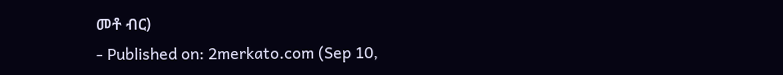መቶ ብር)
- Published on: 2merkato.com (Sep 10,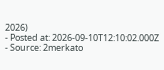2026)
- Posted at: 2026-09-10T12:10:02.000Z
- Source: 2merkato